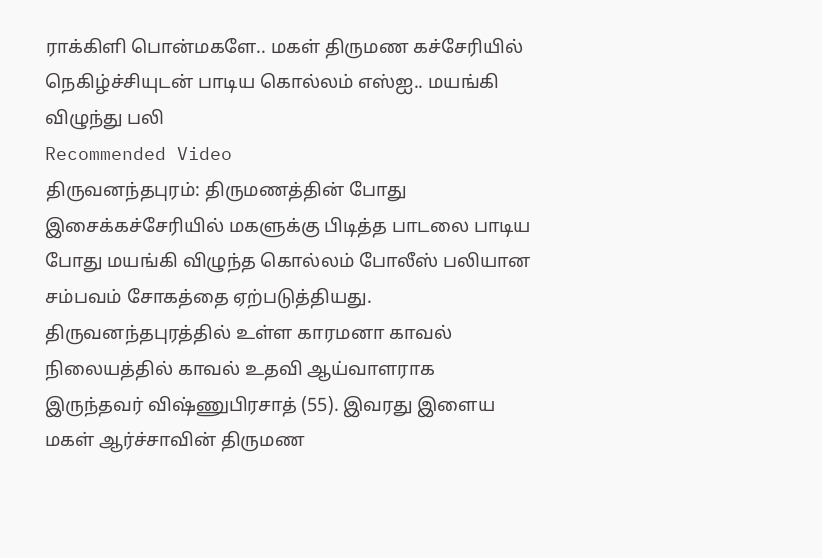ராக்கிளி பொன்மகளே.. மகள் திருமண கச்சேரியில் நெகிழ்ச்சியுடன் பாடிய கொல்லம் எஸ்ஐ.. மயங்கி விழுந்து பலி
Recommended Video
திருவனந்தபுரம்: திருமணத்தின் போது இசைக்கச்சேரியில் மகளுக்கு பிடித்த பாடலை பாடிய போது மயங்கி விழுந்த கொல்லம் போலீஸ் பலியான சம்பவம் சோகத்தை ஏற்படுத்தியது.
திருவனந்தபுரத்தில் உள்ள காரமனா காவல் நிலையத்தில் காவல் உதவி ஆய்வாளராக இருந்தவர் விஷ்ணுபிரசாத் (55). இவரது இளைய மகள் ஆர்ச்சாவின் திருமண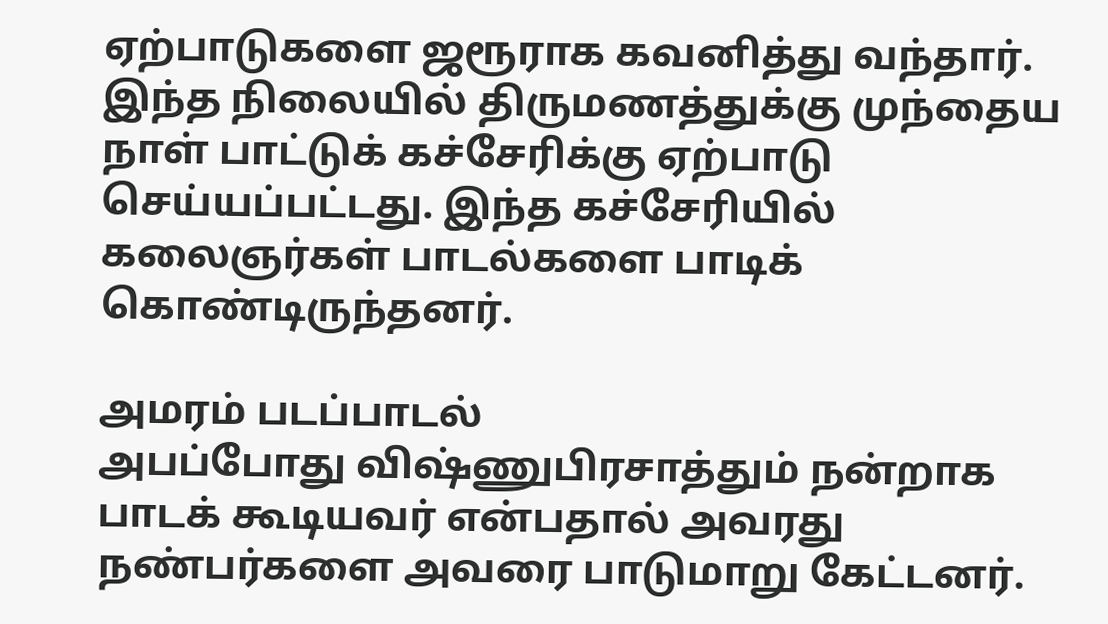ஏற்பாடுகளை ஜரூராக கவனித்து வந்தார்.
இந்த நிலையில் திருமணத்துக்கு முந்தைய நாள் பாட்டுக் கச்சேரிக்கு ஏற்பாடு செய்யப்பட்டது. இந்த கச்சேரியில் கலைஞர்கள் பாடல்களை பாடிக் கொண்டிருந்தனர்.

அமரம் படப்பாடல்
அபப்போது விஷ்ணுபிரசாத்தும் நன்றாக பாடக் கூடியவர் என்பதால் அவரது நண்பர்களை அவரை பாடுமாறு கேட்டனர்.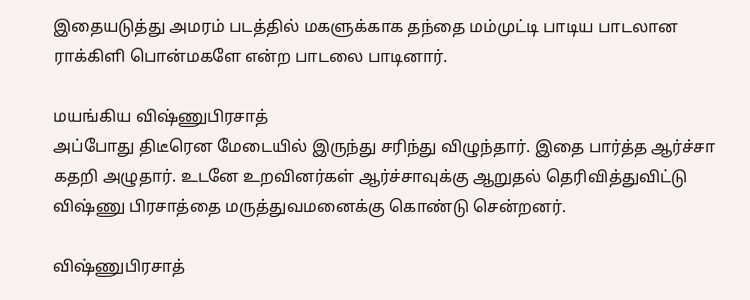இதையடுத்து அமரம் படத்தில் மகளுக்காக தந்தை மம்முட்டி பாடிய பாடலான ராக்கிளி பொன்மகளே என்ற பாடலை பாடினார்.

மயங்கிய விஷ்ணுபிரசாத்
அப்போது திடீரென மேடையில் இருந்து சரிந்து விழுந்தார். இதை பார்த்த ஆர்ச்சா கதறி அழுதார். உடனே உறவினர்கள் ஆர்ச்சாவுக்கு ஆறுதல் தெரிவித்துவிட்டு விஷ்ணு பிரசாத்தை மருத்துவமனைக்கு கொண்டு சென்றனர்.

விஷ்ணுபிரசாத்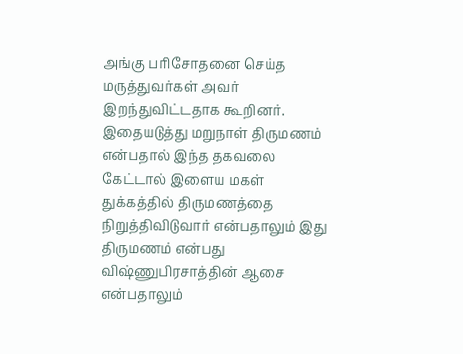அங்கு பரிசோதனை செய்த மருத்துவர்கள் அவர் இறந்துவிட்டதாக கூறினர். இதையடுத்து மறுநாள் திருமணம் என்பதால் இந்த தகவலை கேட்டால் இளைய மகள் துக்கத்தில் திருமணத்தை நிறுத்திவிடுவார் என்பதாலும் இது திருமணம் என்பது விஷ்ணுபிரசாத்தின் ஆசை என்பதாலும்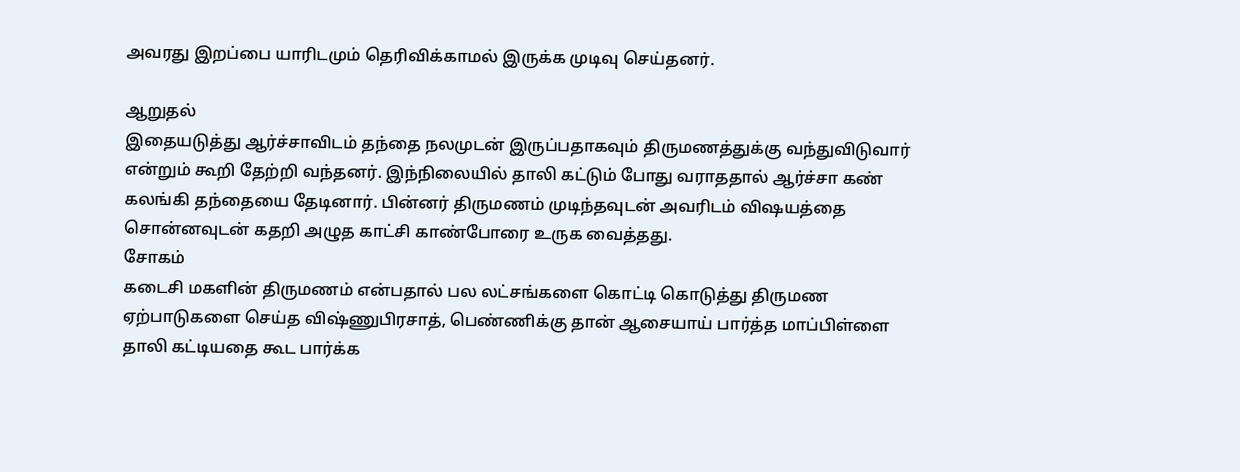அவரது இறப்பை யாரிடமும் தெரிவிக்காமல் இருக்க முடிவு செய்தனர்.

ஆறுதல்
இதையடுத்து ஆர்ச்சாவிடம் தந்தை நலமுடன் இருப்பதாகவும் திருமணத்துக்கு வந்துவிடுவார் என்றும் கூறி தேற்றி வந்தனர். இந்நிலையில் தாலி கட்டும் போது வராததால் ஆர்ச்சா கண் கலங்கி தந்தையை தேடினார். பின்னர் திருமணம் முடிந்தவுடன் அவரிடம் விஷயத்தை சொன்னவுடன் கதறி அழுத காட்சி காண்போரை உருக வைத்தது.
சோகம்
கடைசி மகளின் திருமணம் என்பதால் பல லட்சங்களை கொட்டி கொடுத்து திருமண ஏற்பாடுகளை செய்த விஷ்ணுபிரசாத், பெண்ணிக்கு தான் ஆசையாய் பார்த்த மாப்பிள்ளை தாலி கட்டியதை கூட பார்க்க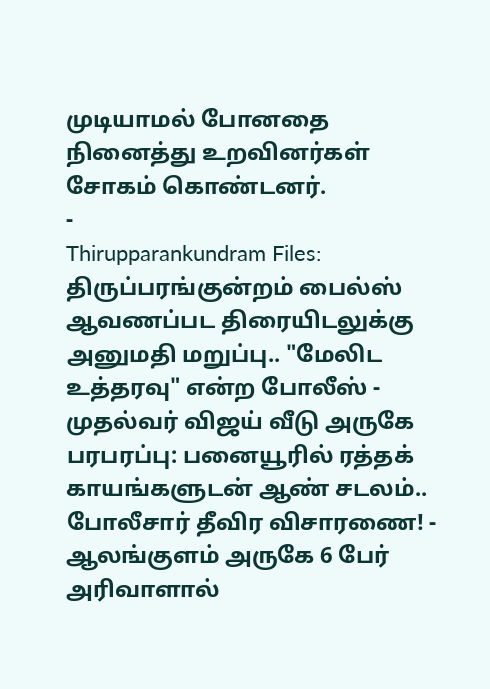முடியாமல் போனதை நினைத்து உறவினர்கள் சோகம் கொண்டனர்.
-
Thirupparankundram Files: திருப்பரங்குன்றம் பைல்ஸ் ஆவணப்பட திரையிடலுக்கு அனுமதி மறுப்பு.. "மேலிட உத்தரவு" என்ற போலீஸ் -
முதல்வர் விஜய் வீடு அருகே பரபரப்பு: பனையூரில் ரத்தக் காயங்களுடன் ஆண் சடலம்.. போலீசார் தீவிர விசாரணை! -
ஆலங்குளம் அருகே 6 பேர் அரிவாளால்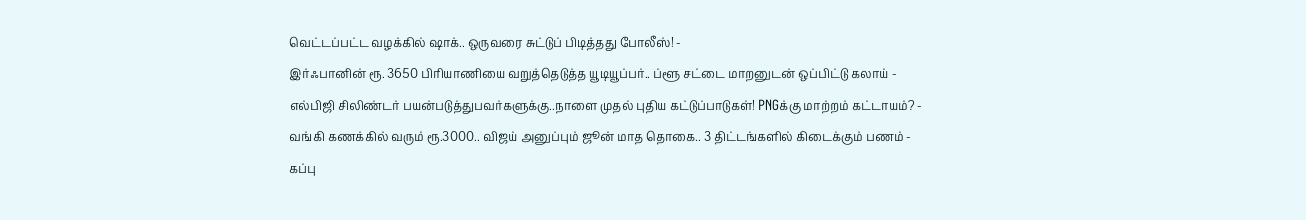வெட்டப்பட்ட வழக்கில் ஷாக்.. ஒருவரை சுட்டுப் பிடித்தது போலீஸ்! -
இர்ஃபானின் ரூ. 3650 பிரியாணியை வறுத்தெடுத்த யூடியூப்பர்.. ப்ளூ சட்டை மாறனுடன் ஒப்பிட்டு கலாய் -
எல்பிஜி சிலிண்டர் பயன்படுத்துபவர்களுக்கு..நாளை முதல் புதிய கட்டுப்பாடுகள்! PNGக்கு மாற்றம் கட்டாயம்? -
வங்கி கணக்கில் வரும் ரூ.3000.. விஜய் அனுப்பும் ஜூன் மாத தொகை.. 3 திட்டங்களில் கிடைக்கும் பணம் -
கப்பு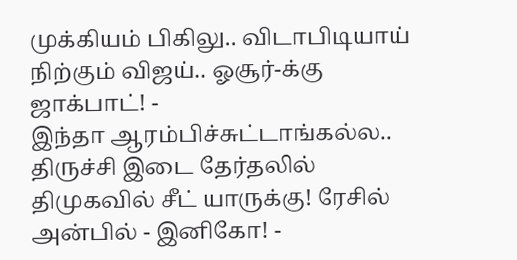முக்கியம் பிகிலு.. விடாபிடியாய் நிற்கும் விஜய்.. ஓசூர்-க்கு ஜாக்பாட்! -
இந்தா ஆரம்பிச்சுட்டாங்கல்ல.. திருச்சி இடை தேர்தலில் திமுகவில் சீட் யாருக்கு! ரேசில் அன்பில் - இனிகோ! -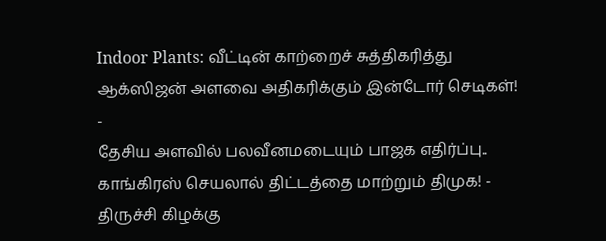Indoor Plants: வீட்டின் காற்றைச் சுத்திகரித்து ஆக்ஸிஜன் அளவை அதிகரிக்கும் இன்டோர் செடிகள்! -
தேசிய அளவில் பலவீனமடையும் பாஜக எதிர்ப்பு.. காங்கிரஸ் செயலால் திட்டத்தை மாற்றும் திமுக! -
திருச்சி கிழக்கு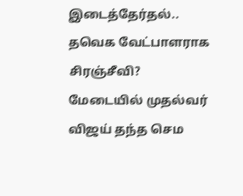இடைத்தேர்தல்.. தவெக வேட்பாளராக சிரஞ்சீவி? மேடையில் முதல்வர் விஜய் தந்த செம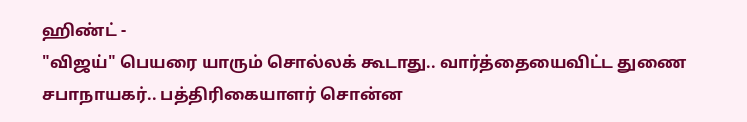ஹிண்ட் -
"விஜய்" பெயரை யாரும் சொல்லக் கூடாது.. வார்த்தையைவிட்ட துணை சபாநாயகர்.. பத்திரிகையாளர் சொன்ன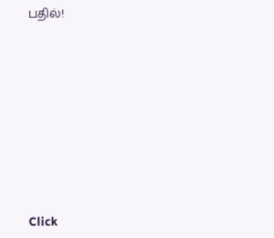பதில்!












Click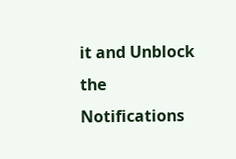it and Unblock the Notifications